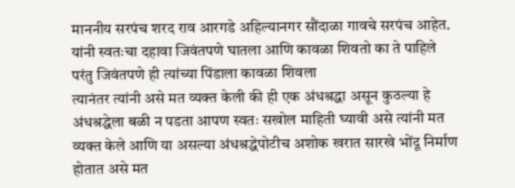माननीय सरपंच शरद राव आरगडे अहिल्यानगर सौंदाळा गावचे सरपंच आहेत. यांनी स्वतःचा दहावा जिवंतपणे घातला आणि कावळा शिवतो का ते पाहिले परंतु जिवंतपणे ही त्यांच्या पिंडाला कावळा शिवला
त्यानंतर त्यांनी असे मत व्यक्त केली की ही एक अंधश्रद्धा असून कुठल्या हे अंधश्रद्धेला बळी न पडता आपण स्वतः सखोल माहिती घ्यावी असे त्यांनी मत व्यक्त केले आणि या असल्या अंधश्रद्धेपोटीच अशोक खरात सारखे भोंदू निर्माण होतात असे मत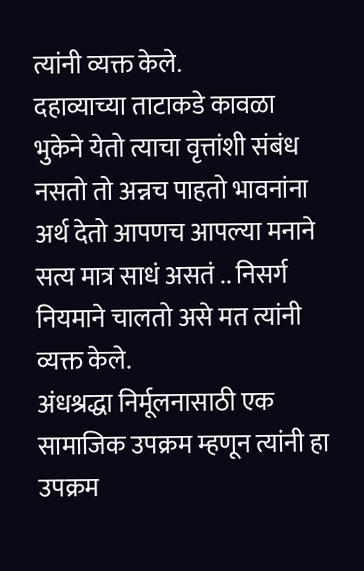त्यांनी व्यक्त केले.
दहाव्याच्या ताटाकडे कावळा भुकेने येतो त्याचा वृत्तांशी संबंध नसतो तो अन्नच पाहतो भावनांना अर्थ देतो आपणच आपल्या मनाने सत्य मात्र साधं असतं .. निसर्ग नियमाने चालतो असे मत त्यांनी व्यक्त केले.
अंधश्रद्धा निर्मूलनासाठी एक सामाजिक उपक्रम म्हणून त्यांनी हा उपक्रम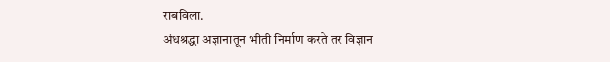राबविला.
अंधश्रद्धा अज्ञानातून भीती निर्माण करते तर विज्ञान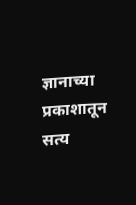ज्ञानाच्या प्रकाशातून सत्य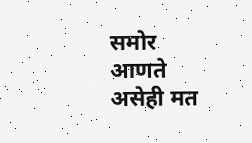समोर आणते असेही मत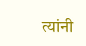त्यांनी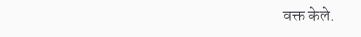वक्त केले.